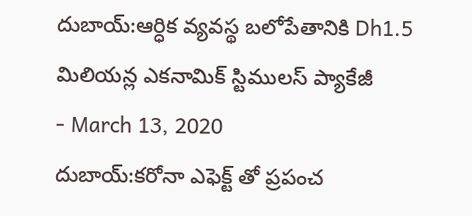దుబాయ్:ఆర్ధిక వ్యవస్థ బలోపేతానికి Dh1.5 మిలియన్ల ఎకనామిక్ స్టిములస్ ప్యాకేజీ
- March 13, 2020
దుబాయ్:కరోనా ఎఫెక్ట్ తో ప్రపంచ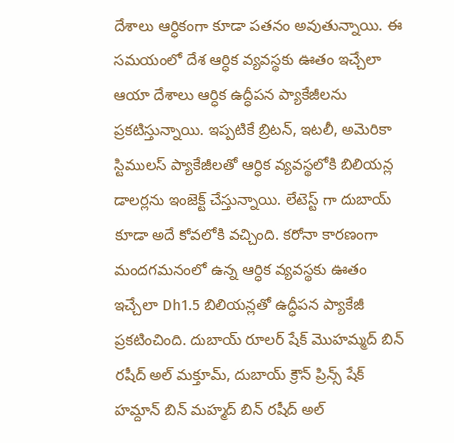దేశాలు ఆర్ధికంగా కూడా పతనం అవుతున్నాయి. ఈ సమయంలో దేశ ఆర్ధిక వ్యవస్థకు ఊతం ఇచ్చేలా ఆయా దేశాలు ఆర్ధిక ఉద్ధీపన ప్యాకేజీలను ప్రకటిస్తున్నాయి. ఇప్పటికే బ్రిటన్, ఇటలీ, అమెరికా స్టిములస్ ప్యాకేజీలతో ఆర్ధిక వ్యవస్థలోకి బిలియన్ల డాలర్లను ఇంజెక్ట్ చేస్తున్నాయి. లేటెస్ట్ గా దుబాయ్ కూడా అదే కోవలోకి వచ్చింది. కరోనా కారణంగా మందగమనంలో ఉన్న ఆర్ధిక వ్యవస్థకు ఊతం ఇచ్చేలా Dh1.5 బిలియన్లతో ఉద్ధీపన ప్యాకేజీ ప్రకటించింది. దుబాయ్ రూలర్ షేక్ మొహమ్మద్ బిన్ రషీద్ అల్ మక్తూమ్, దుబాయ్ క్రౌన్ ప్రిన్స్ షేక్ హమ్దాన్ బిన్ మహ్మద్ బిన్ రషీద్ అల్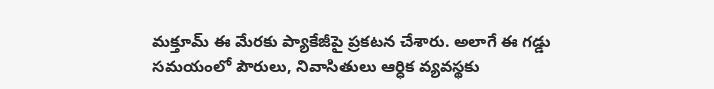మక్తూమ్ ఈ మేరకు ప్యాకేజీపై ప్రకటన చేశారు. అలాగే ఈ గడ్డు సమయంలో పౌరులు, నివాసితులు ఆర్ధిక వ్యవస్థకు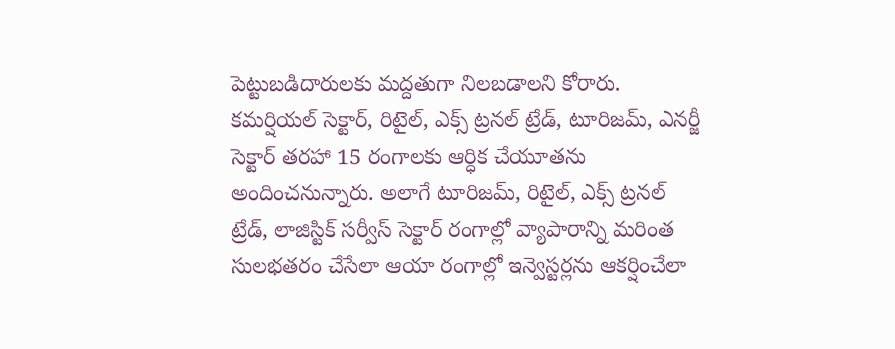పెట్టుబడిదారులకు మద్దతుగా నిలబడాలని కోరారు. కమర్షియల్ సెక్టార్, రిటైల్, ఎక్స్ ట్రనల్ ట్రేడ్, టూరిజమ్, ఎనర్జీ సెక్టార్ తరహా 15 రంగాలకు ఆర్ధిక చేయూతను అందించనున్నారు. అలాగే టూరిజమ్, రిటైల్, ఎక్స్ ట్రనల్ ట్రేడ్, లాజిస్టిక్ సర్వీస్ సెక్టార్ రంగాల్లో వ్యాపారాన్ని మరింత సులభతరం చేసేలా ఆయా రంగాల్లో ఇన్వెస్టర్లను ఆకర్షించేలా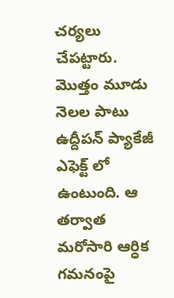చర్యలు చేపట్టారు. మొత్తం మూడు నెలల పాటు ఉద్దీపన్ ప్యాకేజీ ఎఫెక్ట్ లో ఉంటుంది. ఆ తర్వాత మరోసారి ఆర్ధిక గమనంపై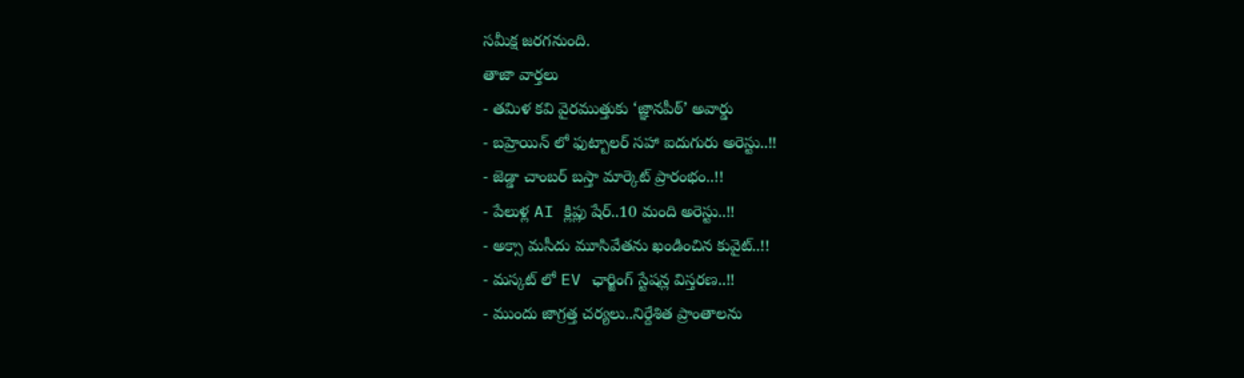సమీక్ష జరగనుంది.
తాజా వార్తలు
- తమిళ కవి వైరముత్తుకు ‘జ్ఞానపీఠ్’ అవార్డు
- బహ్రెయిన్ లో ఫుట్బాలర్ సహా ఐదుగురు అరెస్టు..!!
- జెడ్డా చాంబర్ బస్తా మార్కెట్ ప్రారంభం..!!
- పేలుళ్ల AI క్లిప్లు షేర్..10 మంది అరెస్టు..!!
- అక్సా మసీదు మూసివేతను ఖండించిన కువైట్..!!
- మస్కట్ లో EV ఛార్జింగ్ స్టేషన్ల విస్తరణ..!!
- ముందు జాగ్రత్త చర్యలు..నిర్దేశిత ప్రాంతాలను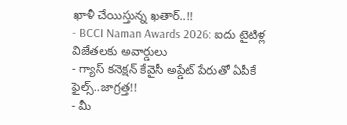ఖాళీ చేయిస్తున్న ఖతార్..!!
- BCCI Naman Awards 2026: ఐదు టైటిళ్ల విజేతలకు అవార్డులు
- గ్యాస్ కనెక్షన్ కేవైసీ అప్డేట్ పేరుతో ఏపీకే ఫైల్స్..జాగ్రత్త!!
- మీ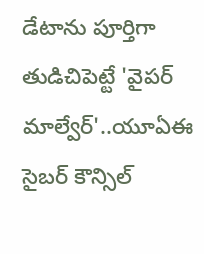డేటాను పూర్తిగా తుడిచిపెట్టే 'వైపర్ మాల్వేర్'..యూఏఈ సైబర్ కౌన్సిల్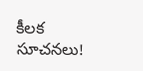కీలక సూచనలు!